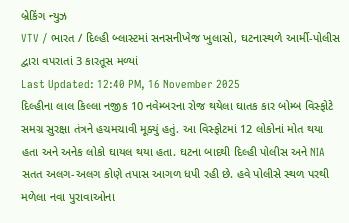બ્રેકિંગ ન્યુઝ
VTV / ભારત / દિલ્હી બ્લાસ્ટમાં સનસનીખેજ ખુલાસો, ઘટનાસ્થળે આર્મી-પોલીસ દ્વારા વપરાતાં 3 કારતૂસ મળ્યાં
Last Updated: 12:40 PM, 16 November 2025
દિલ્હીના લાલ કિલ્લા નજીક 10 નવેમ્બરના રોજ થયેલા ઘાતક કાર બોમ્બ વિસ્ફોટે સમગ્ર સુરક્ષા તંત્રને હચમચાવી મૂક્યું હતું. આ વિસ્ફોટમાં 12 લોકોનાં મોત થયા હતા અને અનેક લોકો ઘાયલ થયા હતા. ઘટના બાદથી દિલ્હી પોલીસ અને NIA સતત અલગ-અલગ કોણે તપાસ આગળ ધપી રહી છે. હવે પોલીસે સ્થળ પરથી મળેલા નવા પુરાવાઓના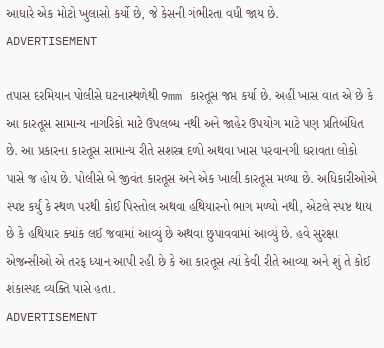આધારે એક મોટો ખુલાસો કર્યો છે, જે કેસની ગંભીરતા વધી જાય છે.
ADVERTISEMENT

તપાસ દરમિયાન પોલીસે ઘટનાસ્થળેથી 9mm કારતૂસ જપ્ત કર્યા છે. અહીં ખાસ વાત એ છે કે આ કારતૂસ સામાન્ય નાગરિકો માટે ઉપલબ્ધ નથી અને જાહેર ઉપયોગ માટે પણ પ્રતિબંધિત છે. આ પ્રકારના કારતૂસ સામાન્ય રીતે સશસ્ત્ર દળો અથવા ખાસ પરવાનગી ધરાવતા લોકો પાસે જ હોય છે. પોલીસે બે જીવંત કારતૂસ અને એક ખાલી કારતૂસ મળ્યા છે. અધિકારીઓએ સ્પષ્ટ કર્યું કે સ્થળ પરથી કોઈ પિસ્તોલ અથવા હથિયારનો ભાગ મળ્યો નથી, એટલે સ્પષ્ટ થાય છે કે હથિયાર ક્યાંક લઈ જવામાં આવ્યું છે અથવા છુપાવવામાં આવ્યું છે. હવે સુરક્ષા એજન્સીઓ એ તરફ ધ્યાન આપી રહી છે કે આ કારતૂસ ત્યાં કેવી રીતે આવ્યા અને શું તે કોઈ શંકાસ્પદ વ્યક્તિ પાસે હતા.
ADVERTISEMENT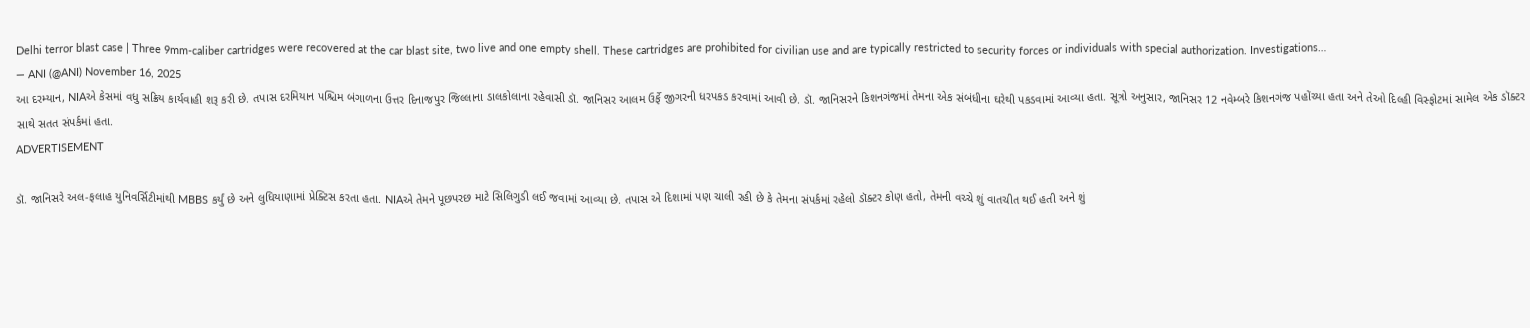Delhi terror blast case | Three 9mm-caliber cartridges were recovered at the car blast site, two live and one empty shell. These cartridges are prohibited for civilian use and are typically restricted to security forces or individuals with special authorization. Investigations…
— ANI (@ANI) November 16, 2025
આ દરમ્યાન, NIAએ કેસમાં વધુ સક્રિય કાર્યવાહી શરૂ કરી છે. તપાસ દરમિયાન પશ્ચિમ બંગાળના ઉત્તર દિનાજપુર જિલ્લાના ડાલકોલાના રહેવાસી ડૉ. જાનિસર આલમ ઉર્ફે જીગરની ધરપકડ કરવામાં આવી છે. ડૉ. જાનિસરને કિશનગંજમાં તેમના એક સંબંધીના ઘરેથી પકડવામાં આવ્યા હતા. સૂત્રો અનુસાર, જાનિસર 12 નવેમ્બરે કિશનગંજ પહોંચ્યા હતા અને તેઓ દિલ્હી વિસ્ફોટમાં સામેલ એક ડૉક્ટર સાથે સતત સંપર્કમાં હતા.
ADVERTISEMENT

ડૉ. જાનિસરે અલ-ફલાહ યુનિવર્સિટીમાંથી MBBS કર્યું છે અને લુધિયાણામાં પ્રેક્ટિસ કરતા હતા. NIAએ તેમને પૂછપરછ માટે સિલિગુડી લઈ જવામાં આવ્યા છે. તપાસ એ દિશામાં પણ ચાલી રહી છે કે તેમના સંપર્કમાં રહેલો ડૉક્ટર કોણ હતો, તેમની વચ્ચે શું વાતચીત થઈ હતી અને શું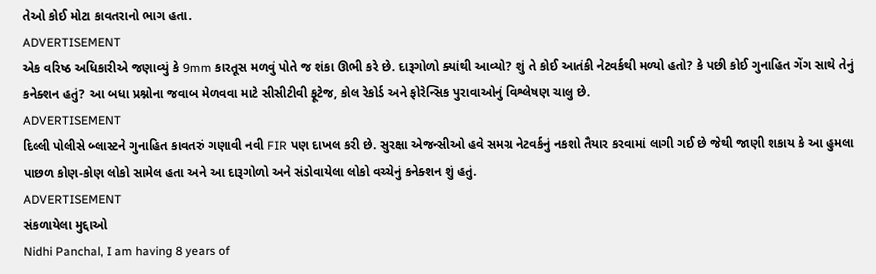તેઓ કોઈ મોટા કાવતરાનો ભાગ હતા.
ADVERTISEMENT
એક વરિષ્ઠ અધિકારીએ જણાવ્યું કે 9mm કારતૂસ મળવું પોતે જ શંકા ઊભી કરે છે. દારૂગોળો ક્યાંથી આવ્યો? શું તે કોઈ આતંકી નેટવર્કથી મળ્યો હતો? કે પછી કોઈ ગુનાહિત ગેંગ સાથે તેનું કનેક્શન હતું? આ બધા પ્રશ્નોના જવાબ મેળવવા માટે સીસીટીવી ફૂટેજ, કોલ રેકોર્ડ અને ફોરેન્સિક પુરાવાઓનું વિશ્લેષણ ચાલુ છે.
ADVERTISEMENT
દિલ્લી પોલીસે બ્લાસ્ટને ગુનાહિત કાવતરું ગણાવી નવી FIR પણ દાખલ કરી છે. સુરક્ષા એજન્સીઓ હવે સમગ્ર નેટવર્કનું નકશો તૈયાર કરવામાં લાગી ગઈ છે જેથી જાણી શકાય કે આ હુમલા પાછળ કોણ-કોણ લોકો સામેલ હતા અને આ દારૂગોળો અને સંડોવાયેલા લોકો વચ્ચેનું કનેક્શન શું હતું.
ADVERTISEMENT
સંકળાયેલા મુદ્દાઓ
Nidhi Panchal, I am having 8 years of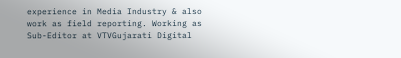experience in Media Industry & also work as field reporting. Working as Sub-Editor at VTVGujarati Digital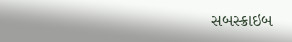સબસ્ક્રાઇબ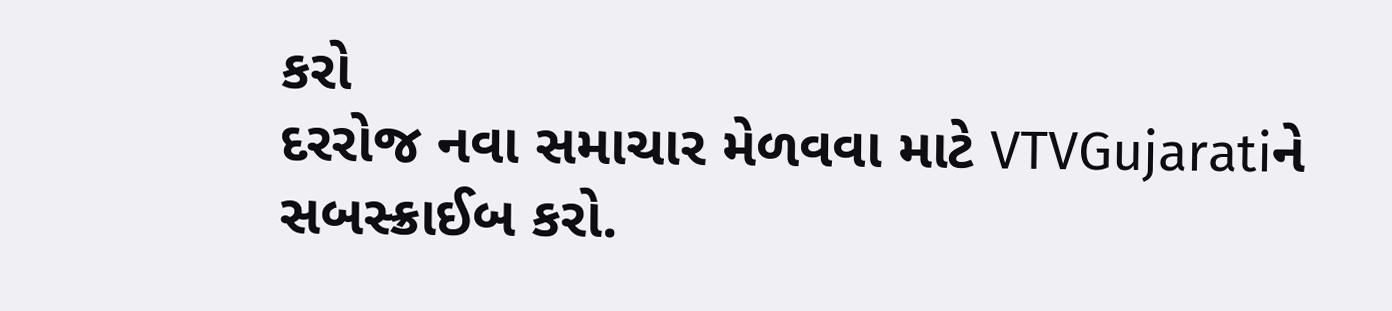કરો
દરરોજ નવા સમાચાર મેળવવા માટે VTVGujaratiને સબસ્ક્રાઈબ કરો.